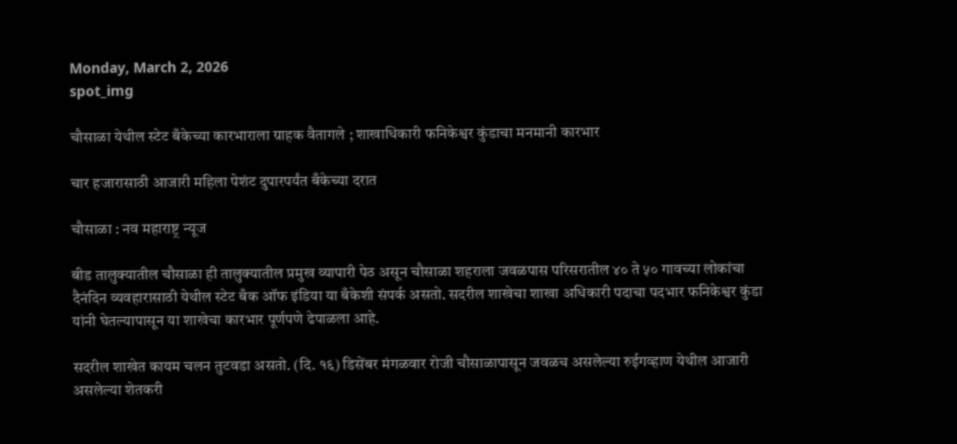Monday, March 2, 2026
spot_img

चौसाळा येथील स्टेट बँकेच्या कारभाराला ग्राहक वैतागले ; शाखाधिकारी फनिकेश्वर कुंडाचा मनमानी कारभार

चार हजारासाठी आजारी महिला पेशंट दुपारपर्यंत बँकेच्या दरात

चौसाळा : नव महाराष्ट्र न्यूज

बीड तालुक्यातील चौसाळा ही तालुक्यातील प्रमुख व्यापारी पेठ असून चौसाळा शहराला जवळपास परिसरातील ४० ते ५० गावच्या लोकांचा दैनंदिन व्यवहारासाठी येथील स्टेट बँक ऑफ इंडिया या बँकेशी संपर्क असतो. सदरील शाखेचा शाखा अधिकारी पदाचा पदभार फनिकेश्वर कुंडा यांनी घेतल्यापासून या शाखेचा कारभार पूर्णपणे ढेपाळला आहे.

सदरील शाखेत कायम चलन तुटवडा असतो. (दि. १६) डिसेंबर मंगळवार रोजी चौसाळापासून जवळच असलेल्या रुईगव्हाण येथील आजारी असलेल्या शेतकरी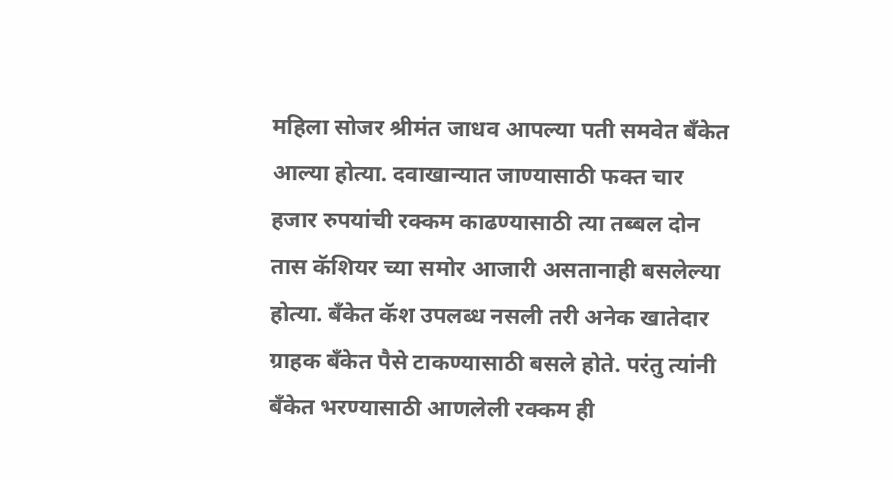महिला सोजर श्रीमंत जाधव आपल्या पती समवेत बँकेत आल्या होत्या. दवाखान्यात जाण्यासाठी फक्त चार हजार रुपयांची रक्कम काढण्यासाठी त्या तब्बल दोन तास कॅशियर च्या समोर आजारी असतानाही बसलेल्या होत्या. बँकेत कॅश उपलब्ध नसली तरी अनेक खातेदार ग्राहक बँकेत पैसे टाकण्यासाठी बसले होते. परंतु त्यांनी बँकेत भरण्यासाठी आणलेली रक्कम ही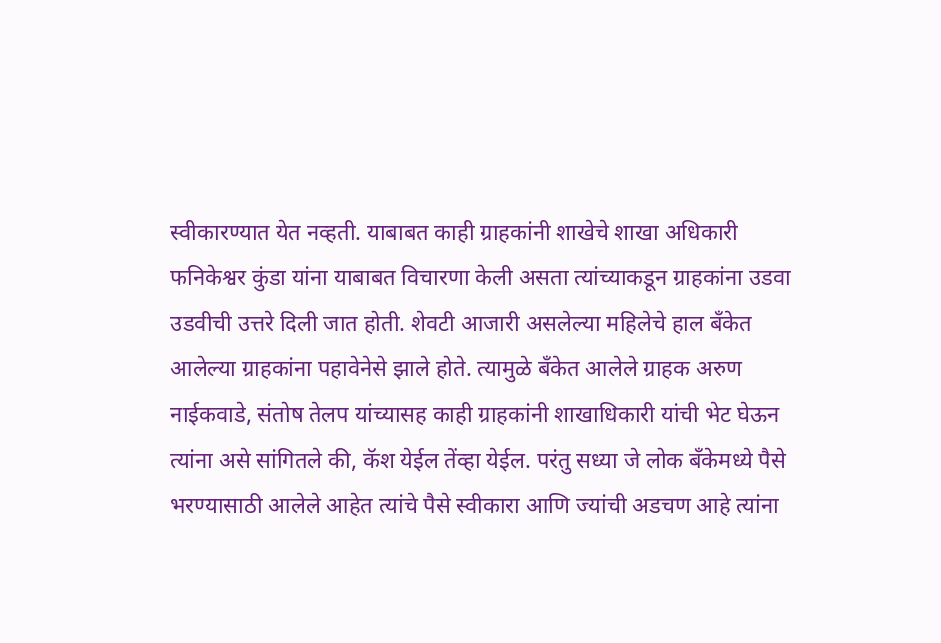स्वीकारण्यात येत नव्हती. याबाबत काही ग्राहकांनी शाखेचे शाखा अधिकारी फनिकेश्वर कुंडा यांना याबाबत विचारणा केली असता त्यांच्याकडून ग्राहकांना उडवा उडवीची उत्तरे दिली जात होती. शेवटी आजारी असलेल्या महिलेचे हाल बँकेत आलेल्या ग्राहकांना पहावेनेसे झाले होते. त्यामुळे बँकेत आलेले ग्राहक अरुण नाईकवाडे, संतोष तेलप यांच्यासह काही ग्राहकांनी शाखाधिकारी यांची भेट घेऊन त्यांना असे सांगितले की, कॅश येईल तेंव्हा येईल. परंतु सध्या जे लोक बँकेमध्ये पैसे भरण्यासाठी आलेले आहेत त्यांचे पैसे स्वीकारा आणि ज्यांची अडचण आहे त्यांना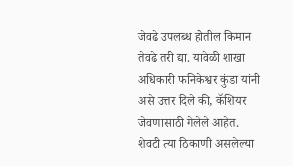जेवढे उपलब्ध होतील किमान तेवढे तरी द्या. यावेळी शाखा अधिकारी फनिकेश्वर कुंडा यांनी असे उत्तर दिले की, कॅशियर जेवणासाठी गेलेले आहेत. शेवटी त्या ठिकाणी असलेल्या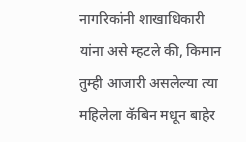नागरिकांनी शाखाधिकारी यांना असे म्हटले की, किमान तुम्ही आजारी असलेल्या त्या महिलेला कॅबिन मधून बाहेर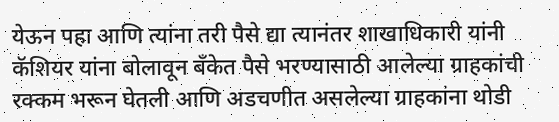येऊन पहा आणि त्यांना तरी पैसे द्या त्यानंतर शाखाधिकारी यांनी कॅशियर यांना बोलावून बँकेत पैसे भरण्यासाठी आलेल्या ग्राहकांची रक्कम भरून घेतली आणि अडचणीत असलेल्या ग्राहकांना थोडी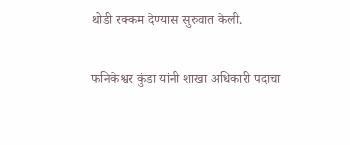थोडी रक्कम देण्यास सुरुवात केली.

फनिकेश्वर कुंडा यांनी शाखा अधिकारी पदाचा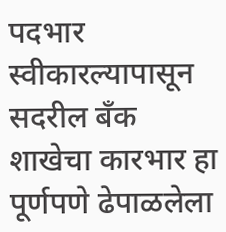पदभार स्वीकारल्यापासून सदरील बँक शाखेचा कारभार हा पूर्णपणे ढेपाळलेला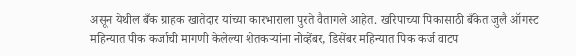असून येथील बँक ग्राहक खातेदार यांच्या कारभाराला पुरते वैतागले आहेत. खरिपाच्या पिकासाठी बँकेत जुलै ऑगस्ट महिन्यात पीक कर्जाची मागणी केलेल्या शेतकऱ्यांना नोव्हेंबर, डिसेंबर महिन्यात पिक कर्ज वाटप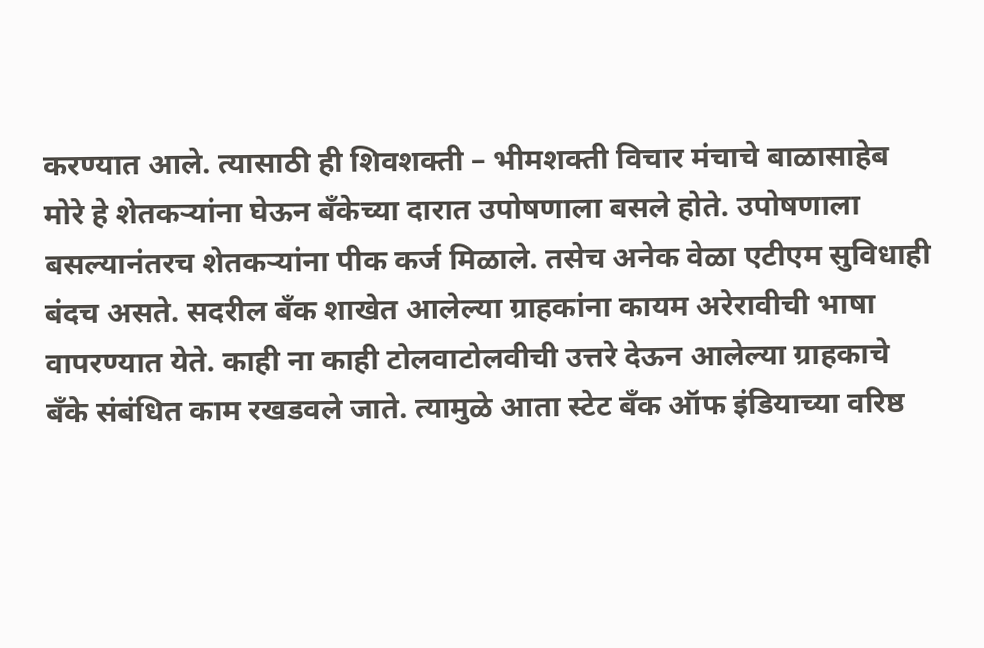करण्यात आले. त्यासाठी ही शिवशक्ती – भीमशक्ती विचार मंचाचे बाळासाहेब मोरे हे शेतकऱ्यांना घेऊन बँकेच्या दारात उपोषणाला बसले होते. उपोषणाला बसल्यानंतरच शेतकऱ्यांना पीक कर्ज मिळाले. तसेच अनेक वेळा एटीएम सुविधाही बंदच असते. सदरील बँक शाखेत आलेल्या ग्राहकांना कायम अरेरावीची भाषा वापरण्यात येते. काही ना काही टोलवाटोलवीची उत्तरे देऊन आलेल्या ग्राहकाचे बँके संबंधित काम रखडवले जाते. त्यामुळे आता स्टेट बँक ऑफ इंडियाच्या वरिष्ठ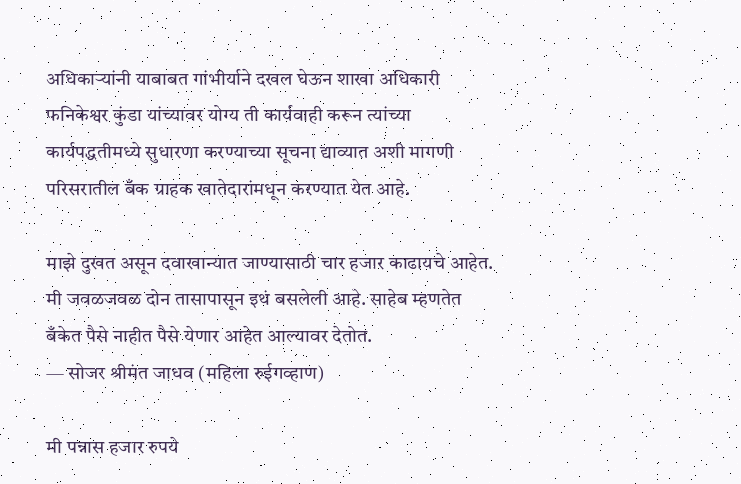अधिकाऱ्यांनी याबाबत गांभीर्याने दखल घेऊन शाखा अधिकारी फनिकेश्वर कुंडा यांच्यावर योग्य ती कार्यवाही करून त्यांच्या कार्यपद्धतीमध्ये सुधारणा करण्याच्या सूचना द्याव्यात अशी मागणी परिसरातील बँक ग्राहक खातेदारांमधून करण्यात येत आहे.

माझे दुखत असून दवाखान्यात जाण्यासाठी चार हजार काढायचे आहेत. मी जवळजवळ दोन तासापासून इथं बसलेली आहे. साहेब म्हणतेत बँकेत पैसे नाहीत पैसे येणार आहेत आल्यावर देतोत.
— सोजर श्रीमंत जाधव (महिला रुईगव्हाण)

मी पन्नास हजार रुपये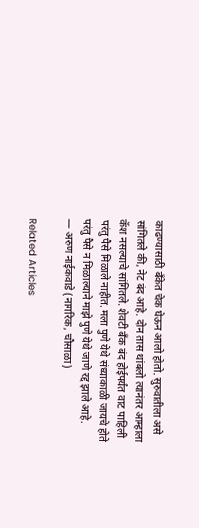काढण्यासाठी बँकेत चेक घेऊन आलो होतो. सुरुवातीला असे सांगितले की, नेट बंद आहे. दोन तास थांबलो त्यानंतर आम्हाला कॅश नसल्याचे सांगितले. शेवटी बँक बंद होईपर्यंत वाट पाहिली परंतु पैसे मिळाले नाहीत. मला पुणे येथे संध्याकाळी जायचे होते परंतु पैसे न मिळाल्याने माझे पुणे येथे जाणे रद्द झाले आहे.
— अरुण नाईकवाडे (नागरिक, चौसाळा)

Related Articles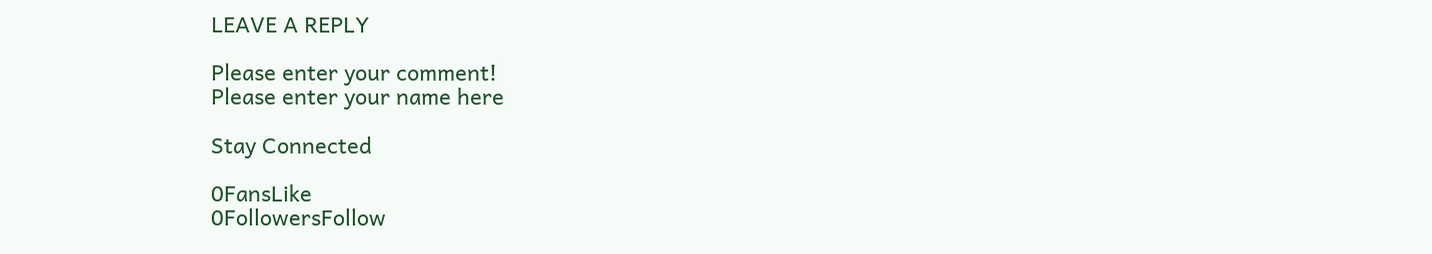LEAVE A REPLY

Please enter your comment!
Please enter your name here

Stay Connected

0FansLike
0FollowersFollow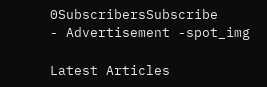0SubscribersSubscribe
- Advertisement -spot_img

Latest Articles